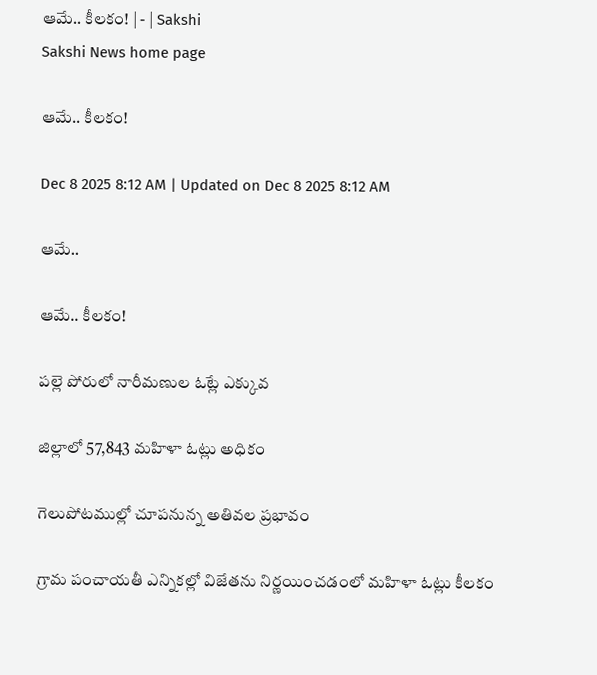ఆమే.. కీలకం! | - | Sakshi
Sakshi News home page

ఆమే.. కీలకం!

Dec 8 2025 8:12 AM | Updated on Dec 8 2025 8:12 AM

ఆమే..

ఆమే.. కీలకం!

పల్లె పోరులో నారీమణుల ఓట్లే ఎక్కువ

జిల్లాలో 57,843 మహిళా ఓట్లు అధికం

గెలుపోటముల్లో చూపనున్న అతివల ప్రభావం

గ్రామ పంచాయతీ ఎన్నికల్లో విజేతను నిర్ణయించడంలో మహిళా ఓట్లు కీలకం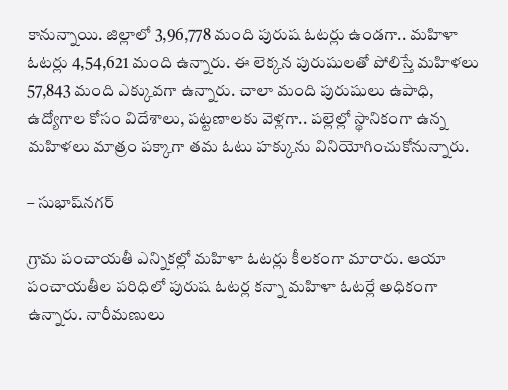కానున్నాయి. జిల్లాలో 3,96,778 మంది పురుష ఓటర్లు ఉండగా.. మహిళా ఓటర్లు 4,54,621 మంది ఉన్నారు. ఈ లెక్కన పురుషులతో పోలిస్తే మహిళలు 57,843 మంది ఎక్కువగా ఉన్నారు. చాలా మంది పురుషులు ఉపాధి, ఉద్యోగాల కోసం విదేశాలు, పట్టణాలకు వెళ్లగా.. పల్లెల్లో స్థానికంగా ఉన్న మహిళలు మాత్రం పక్కాగా తమ ఓటు హక్కును వినియోగించుకోనున్నారు.

– సుభాష్‌నగర్‌

గ్రామ పంచాయతీ ఎన్నికల్లో మహిళా ఓటర్లు కీలకంగా మారారు. ఆయా పంచాయతీల పరిధిలో పురుష ఓటర్ల కన్నా మహిళా ఓటర్లే అధికంగా ఉన్నారు. నారీమణులు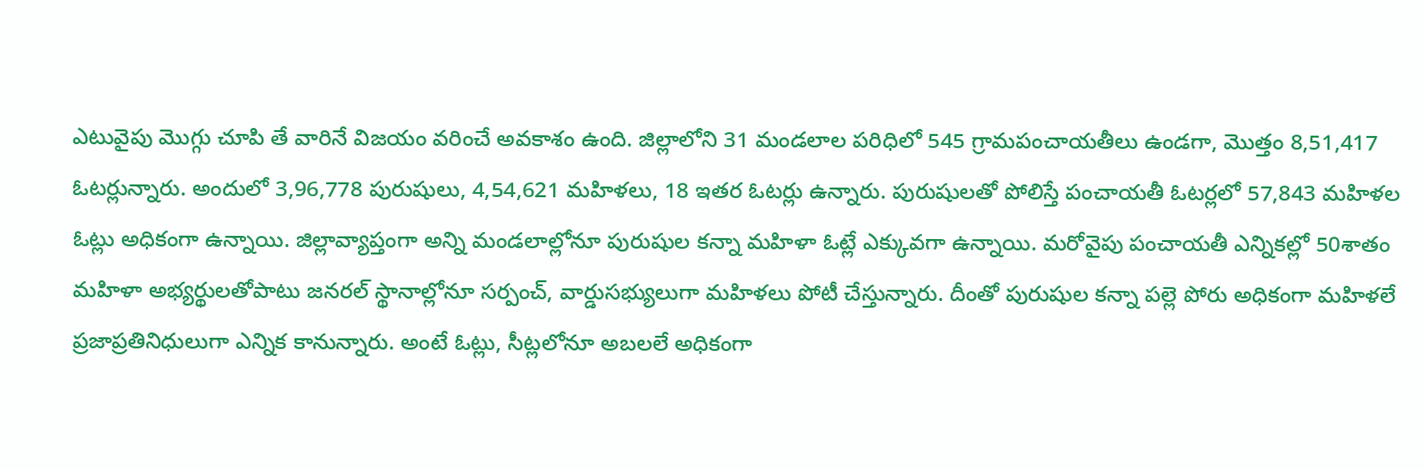ఎటువైపు మొగ్గు చూపి తే వారినే విజయం వరించే అవకాశం ఉంది. జిల్లాలోని 31 మండలాల పరిధిలో 545 గ్రామపంచాయతీలు ఉండగా, మొత్తం 8,51,417 ఓటర్లున్నారు. అందులో 3,96,778 పురుషులు, 4,54,621 మహిళలు, 18 ఇతర ఓటర్లు ఉన్నారు. పురుషులతో పోలిస్తే పంచాయతీ ఓటర్లలో 57,843 మహిళల ఓట్లు అధికంగా ఉన్నాయి. జిల్లావ్యాప్తంగా అన్ని మండలాల్లోనూ పురుషుల కన్నా మహిళా ఓట్లే ఎక్కువగా ఉన్నాయి. మరోవైపు పంచాయతీ ఎన్నికల్లో 50శాతం మహిళా అభ్యర్థులతోపాటు జనరల్‌ స్థానాల్లోనూ సర్పంచ్‌, వార్డుసభ్యులుగా మహిళలు పోటీ చేస్తున్నారు. దీంతో పురుషుల కన్నా పల్లె పోరు అధికంగా మహిళలే ప్రజాప్రతినిధులుగా ఎన్నిక కానున్నారు. అంటే ఓట్లు, సీట్లలోనూ అబలలే అధికంగా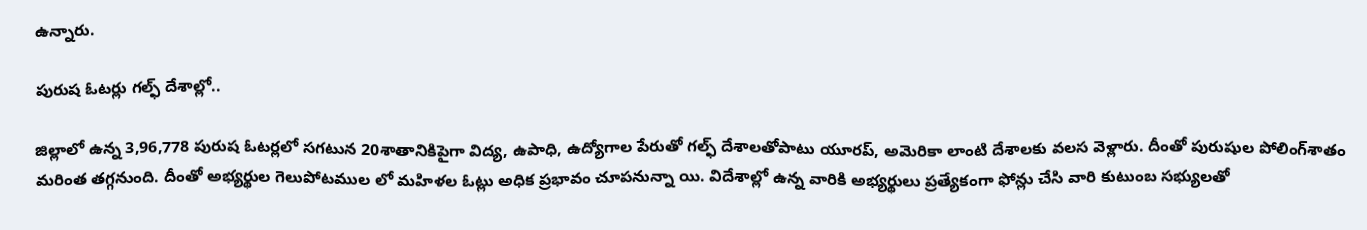ఉన్నారు.

పురుష ఓటర్లు గల్ఫ్‌ దేశాల్లో..

జిల్లాలో ఉన్న 3,96,778 పురుష ఓటర్లలో సగటున 20శాతానికిపైగా విద్య, ఉపాధి, ఉద్యోగాల పేరుతో గల్ఫ్‌ దేశాలతోపాటు యూరప్‌, అమెరికా లాంటి దేశాలకు వలస వెళ్లారు. దీంతో పురుషుల పోలింగ్‌శాతం మరింత తగ్గనుంది. దీంతో అభ్యర్థుల గెలుపోటముల లో మహిళల ఓట్లు అధిక ప్రభావం చూపనున్నా యి. విదేశాల్లో ఉన్న వారికి అభ్యర్థులు ప్రత్యేకంగా ఫోన్లు చేసి వారి కుటుంబ సభ్యులతో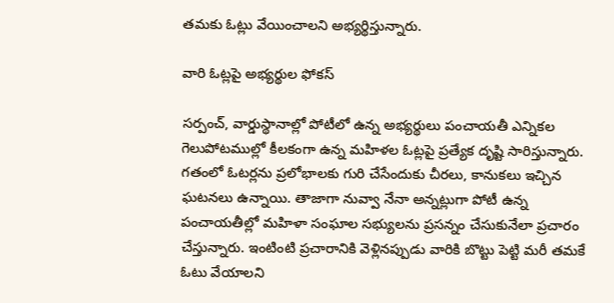తమకు ఓట్లు వేయించాలని అభ్యర్థిస్తున్నారు.

వారి ఓట్లపై అభ్యర్థుల ఫోకస్‌

సర్పంచ్‌, వార్డుస్థానాల్లో పోటీలో ఉన్న అభ్యర్థులు పంచాయతీ ఎన్నికల గెలుపోటముల్లో కీలకంగా ఉన్న మహిళల ఓట్లపై ప్రత్యేక దృష్టి సారిస్తున్నారు. గతంలో ఓటర్లను ప్రలోభాలకు గురి చేసేందుకు చీరలు, కానుకలు ఇచ్చిన ఘటనలు ఉన్నాయి. తాజాగా నువ్వా నేనా అన్నట్లుగా పోటీ ఉన్న పంచాయతీల్లో మహిళా సంఘాల సభ్యులను ప్రసన్నం చేసుకునేలా ప్రచారం చేస్తున్నారు. ఇంటింటి ప్రచారానికి వెళ్లినప్పుడు వారికి బొట్టు పెట్టి మరీ తమకే ఓటు వేయాలని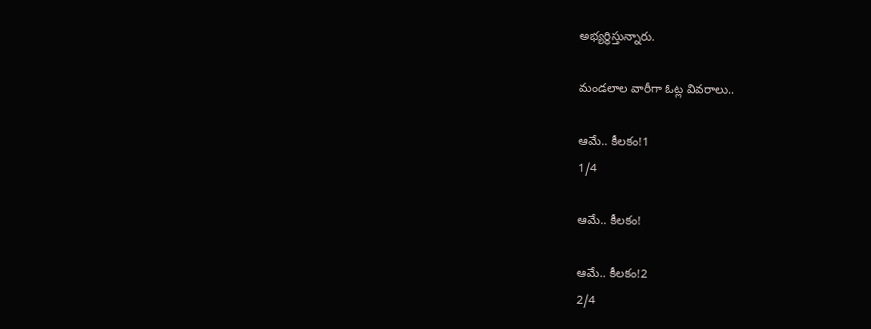అభ్యర్థిస్తున్నారు.

మండలాల వారీగా ఓట్ల వివరాలు..

ఆమే.. కీలకం!1
1/4

ఆమే.. కీలకం!

ఆమే.. కీలకం!2
2/4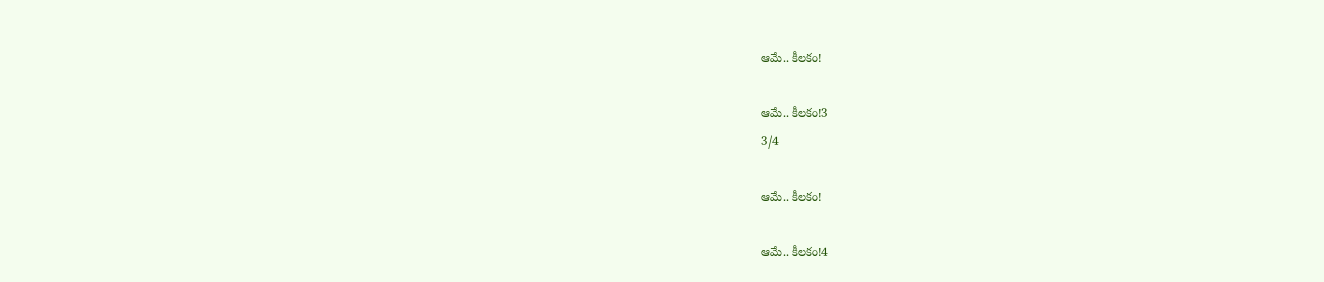ఆమే.. కీలకం!

ఆమే.. కీలకం!3
3/4

ఆమే.. కీలకం!

ఆమే.. కీలకం!4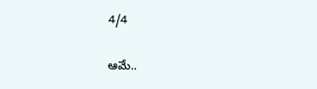4/4

ఆమే..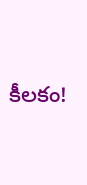కీలకం!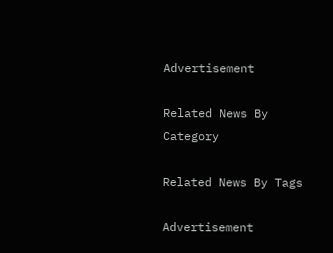Advertisement

Related News By Category

Related News By Tags

Advertisement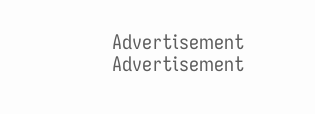Advertisement
Advertisement